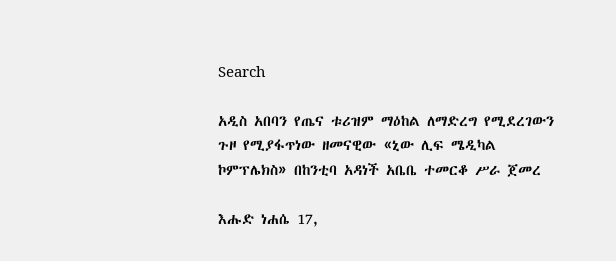Search

አዲስ አበባን የጤና ቱሪዝም ማዕከል ለማድረግ የሚደረገውን ጉዞ የሚያፋጥነው ዘመናዊው «ኒው ሊፍ ሜዲካል ኮምፕሌክስ» በከንቲባ አዳነች አቤቤ ተመርቆ ሥራ ጀመረ

እሑድ ነሐሴ 17,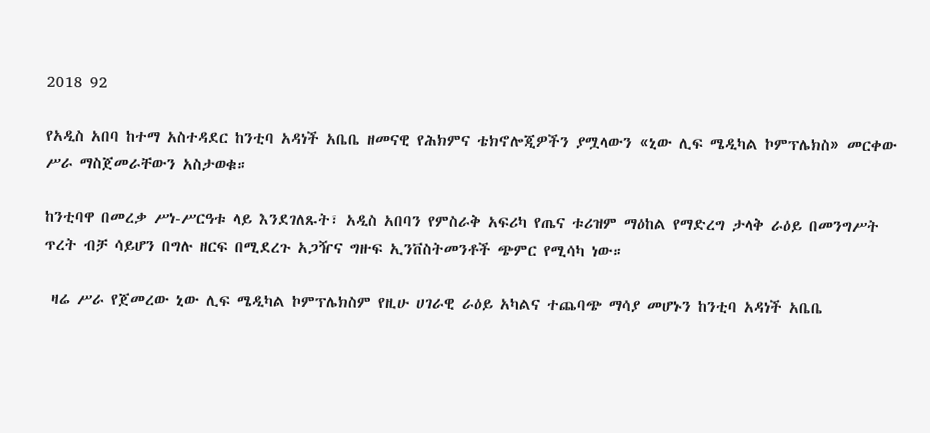2018 92

የአዲስ አበባ ከተማ አስተዳደር ከንቲባ አዳነች አቤቤ ዘመናዊ የሕክምና ቴክኖሎጂዎችን ያሟላውን «ኒው ሊፍ ሜዲካል ኮምፕሌክስ» መርቀው ሥራ ማስጀመራቸውን አስታወቁ።

ከንቲባዋ በመረቃ ሥነ-ሥርዓቱ ላይ እንደገለጹት፣ አዲስ አበባን የምስራቅ አፍሪካ የጤና ቱሪዝም ማዕከል የማድረግ ታላቅ ራዕይ በመንግሥት ጥረት ብቻ ሳይሆን በግሉ ዘርፍ በሚደረጉ አጋዥና ግዙፍ ኢንቨስትመንቶች ጭምር የሚሳካ ነው።

 ዛሬ ሥራ የጀመረው ኒው ሊፍ ሜዲካል ኮምፕሌክስም የዚሁ ሀገራዊ ራዕይ አካልና ተጨባጭ ማሳያ መሆኑን ከንቲባ አዳነች አቤቤ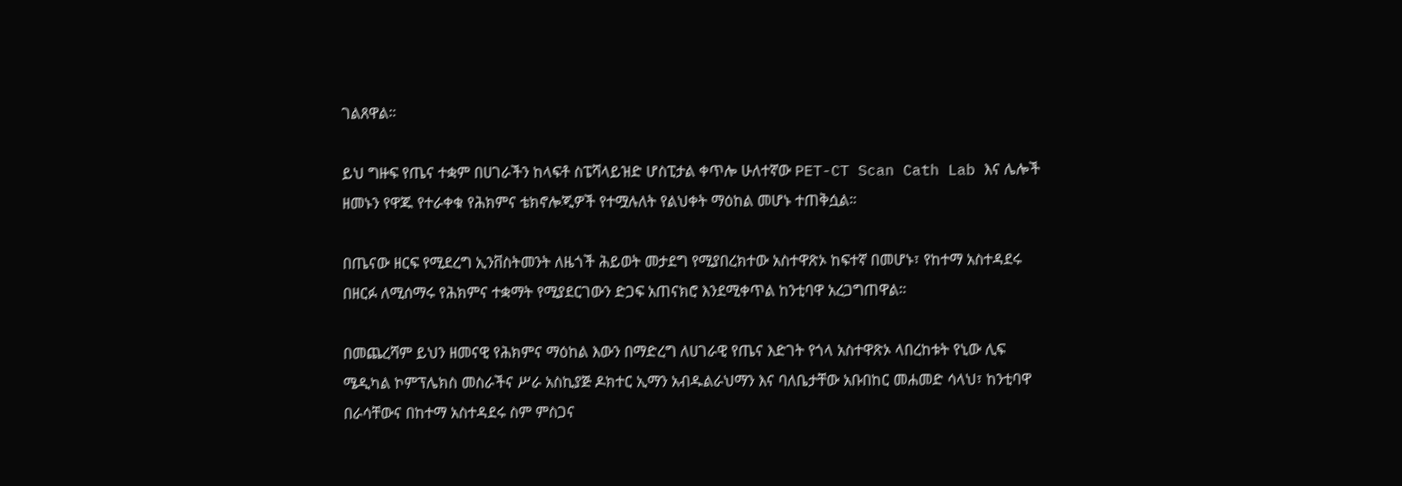ገልጸዋል።

ይህ ግዙፍ የጤና ተቋም በሀገራችን ከላፍቶ ስፔሻላይዝድ ሆስፒታል ቀጥሎ ሁለተኛው PET-CT Scan Cath Lab እና ሌሎች ዘመኑን የዋጁ የተራቀቁ የሕክምና ቴክኖሎጂዎች የተሟሉለት የልህቀት ማዕከል መሆኑ ተጠቅሷል።

በጤናው ዘርፍ የሚደረግ ኢንቨስትመንት ለዜጎች ሕይወት መታደግ የሚያበረክተው አስተዋጽኦ ከፍተኛ በመሆኑ፣ የከተማ አስተዳደሩ በዘርፉ ለሚሰማሩ የሕክምና ተቋማት የሚያደርገውን ድጋፍ አጠናክሮ እንደሚቀጥል ከንቲባዋ አረጋግጠዋል።

በመጨረሻም ይህን ዘመናዊ የሕክምና ማዕከል እውን በማድረግ ለሀገራዊ የጤና እድገት የጎላ አስተዋጽኦ ላበረከቱት የኒው ሊፍ ሜዲካል ኮምፕሌክስ መስራችና ሥራ አስኪያጅ ዶክተር ኢማን አብዱልራህማን እና ባለቤታቸው አቡበከር መሐመድ ሳላህ፣ ከንቲባዋ በራሳቸውና በከተማ አስተዳደሩ ስም ምስጋና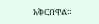አቅርበዋል።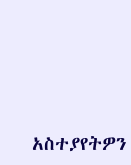አስተያየትዎን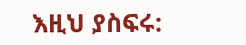እዚህ ያስፍሩ: